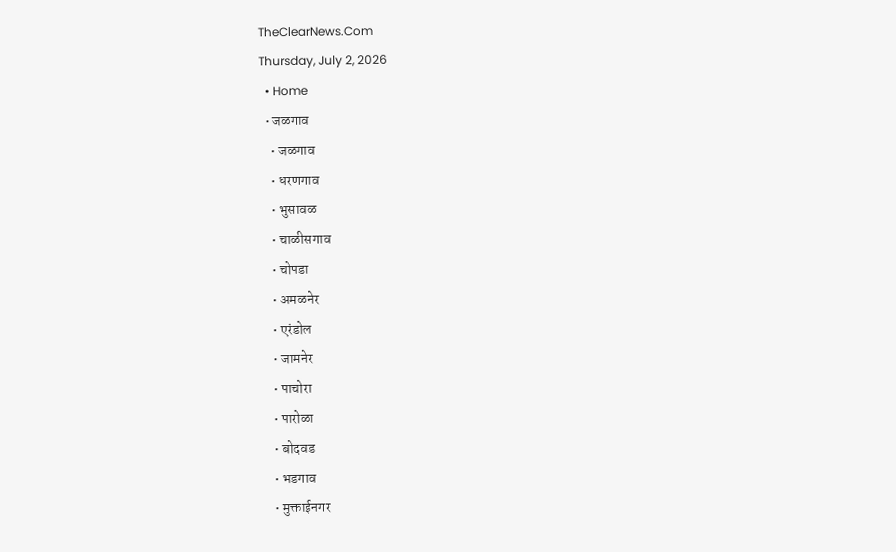TheClearNews.Com
Thursday, July 2, 2026
  • Home
  • जळगाव
    • जळगाव
    • धरणगाव
    • भुसावळ
    • चाळीसगाव
    • चोपडा
    • अमळनेर
    • एरंडोल
    • जामनेर
    • पाचोरा
    • पारोळा
    • बोदवड
    • भडगाव
    • मुक्ताईनगर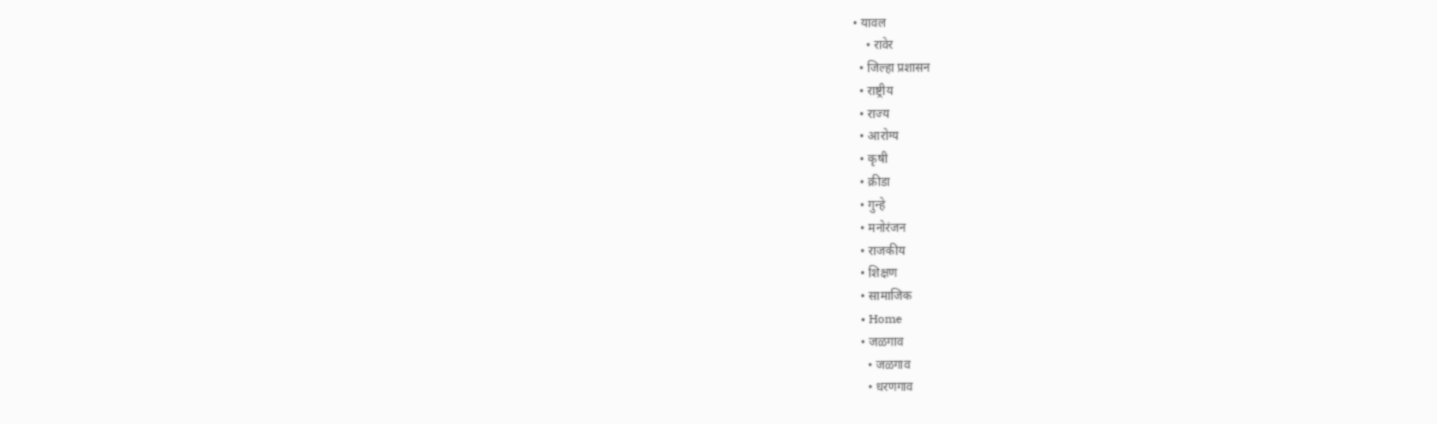• यावल
    • रावेर
  • जिल्हा प्रशासन
  • राष्ट्रीय
  • राज्य
  • आरोग्य
  • कृषी
  • क्रीडा
  • गुन्हे
  • मनोरंजन
  • राजकीय
  • शिक्षण
  • सामाजिक
  • Home
  • जळगाव
    • जळगाव
    • धरणगाव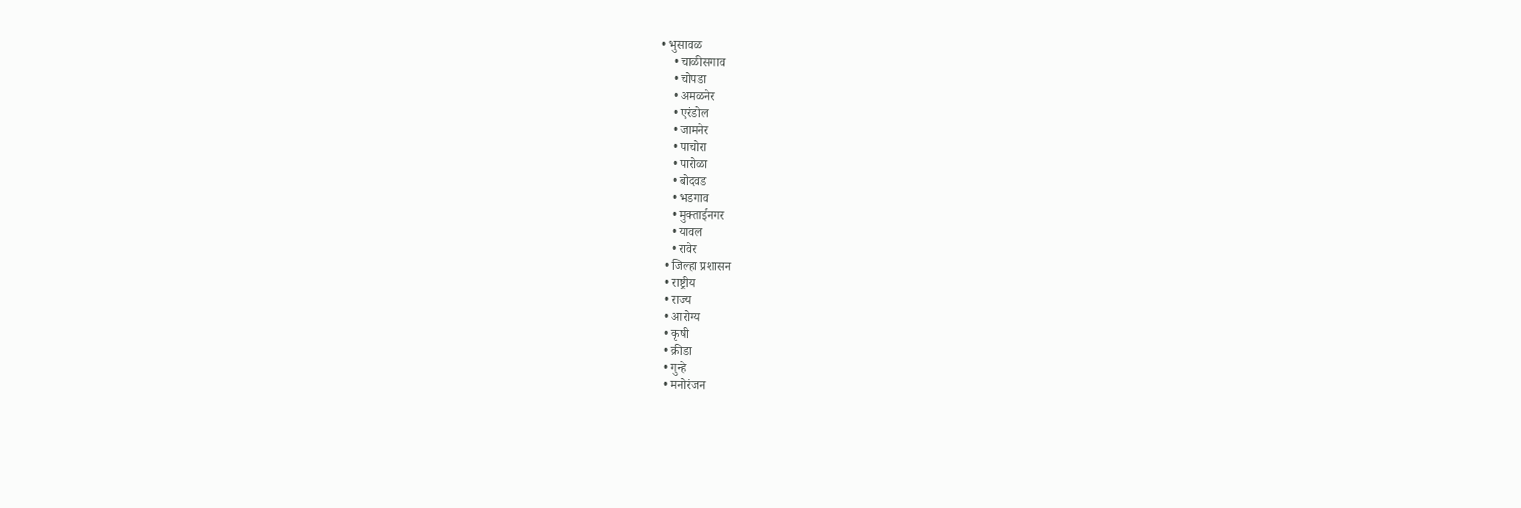• भुसावळ
    • चाळीसगाव
    • चोपडा
    • अमळनेर
    • एरंडोल
    • जामनेर
    • पाचोरा
    • पारोळा
    • बोदवड
    • भडगाव
    • मुक्ताईनगर
    • यावल
    • रावेर
  • जिल्हा प्रशासन
  • राष्ट्रीय
  • राज्य
  • आरोग्य
  • कृषी
  • क्रीडा
  • गुन्हे
  • मनोरंजन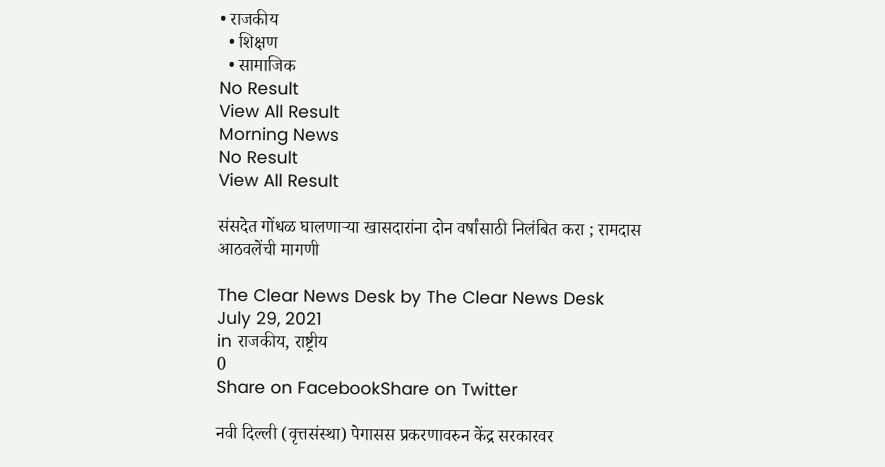• राजकीय
  • शिक्षण
  • सामाजिक
No Result
View All Result
Morning News
No Result
View All Result

संसदेत गोंधळ घालणाऱ्या खासदारांना दोन वर्षांसाठी निलंबित करा ; रामदास आठवलेंची मागणी

The Clear News Desk by The Clear News Desk
July 29, 2021
in राजकीय, राष्ट्रीय
0
Share on FacebookShare on Twitter

नवी दिल्ली (वृत्तसंस्था) पेगासस प्रकरणावरुन केंद्र सरकारवर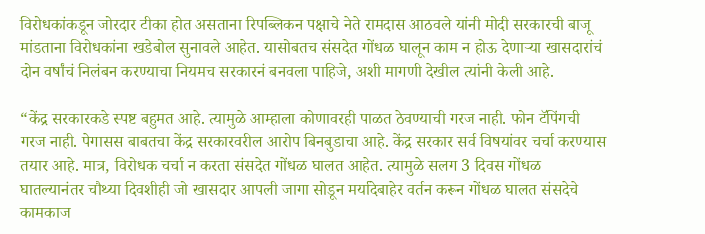विरोधकांकडून जोरदार टीका होत असताना रिपब्लिकन पक्षाचे नेते रामदास आठवले यांनी मोदी सरकारची बाजू मांडताना विरोधकांना खडेबोल सुनावले आहेत. यासोबतच संसदेत गोंधळ घालून काम न होऊ देणाऱ्या खासदारांचं दोन वर्षांचं निलंबन करण्याचा नियमच सरकारनं बनवला पाहिजे, अशी मागणी देखील त्यांनी केली आहे.

“केंद्र सरकारकडे स्पष्ट बहुमत आहे. त्यामुळे आम्हाला कोणावरही पाळत ठेवण्याची गरज नाही. फोन टॅपिंगची गरज नाही. पेगासस बाबतचा केंद्र सरकारवरील आरोप बिनबुडाचा आहे. केंद्र सरकार सर्व विषयांवर चर्चा करण्यास तयार आहे. मात्र, विरोधक चर्चा न करता संसदेत गोंधळ घालत आहेत. त्यामुळे सलग 3 दिवस गोंधळ घातल्यानंतर चौथ्या दिवशीही जो खासदार आपली जागा सोडून मर्यादेबाहेर वर्तन करून गोंधळ घालत संसदेचे कामकाज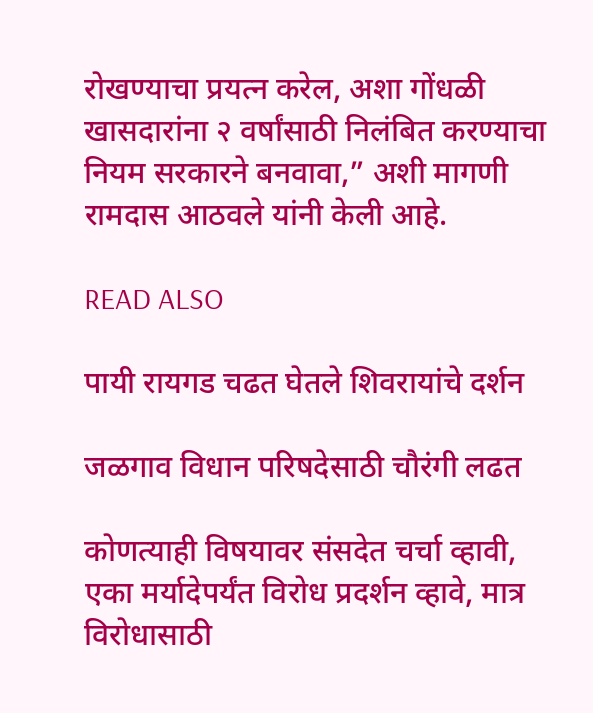रोखण्याचा प्रयत्न करेल, अशा गोंधळी खासदारांना २ वर्षांसाठी निलंबित करण्याचा नियम सरकारने बनवावा,” अशी मागणी रामदास आठवले यांनी केली आहे.

READ ALSO

पायी रायगड चढत घेतले शिवरायांचे दर्शन

जळगाव विधान परिषदेसाठी चौरंगी लढत

कोणत्याही विषयावर संसदेत चर्चा व्हावी, एका मर्यादेपर्यंत विरोध प्रदर्शन व्हावे, मात्र विरोधासाठी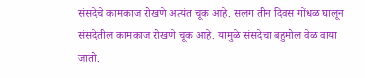संसदेचे कामकाज रोखणे अत्यंत चूक आहे. सलग तीन दिवस गोंधळ घालून संसदेतील कामकाज रोखणे चूक आहे. यामुळे संसदेचा बहुमोल वेळ वाया जातो.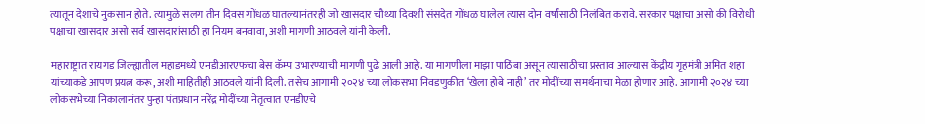त्यातून देशाचे नुकसान होते. त्यामुळे सलग तीन दिवस गोंधळ घातल्यानंतरही जो खासदार चौथ्या दिवशी संसदेत गोंधळ घालेल त्यास दोन वर्षांसाठी निलंबित करावे. सरकार पक्षाचा असो की विरोधी पक्षाचा खासदार असो सर्व खासदारांसाठी हा नियम बनवावा, अशी मागणी आठवले यांनी केली.

महाराष्ट्रात रायगड जिल्ह्यातील महाडमध्ये एनडीआरएफचा बेस कॅम्प उभारण्याची मागणी पुढे आली आहे. या मागणीला माझा पाठिंबा असून त्यासाठीचा प्रस्ताव आल्यास केंद्रीय गृहमंत्री अमित शहा यांच्याकडे आपण प्रयत्न करू, अशी माहितीही आठवले यांनी दिली. तसेच आगामी २०२४ च्या लोकसभा निवडणुकीत ‘खेला होबे नाही’ तर मोदींच्या समर्थनाचा मेळा होणार आहे. आगामी २०२४ च्या लोकसभेच्या निकालानंतर पुन्हा पंतप्रधान नरेंद्र मोदींच्या नेतृत्वात एनडीएचे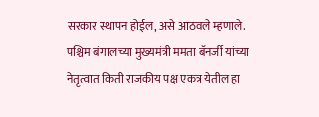सरकार स्थापन होईल, असे आठवले म्हणाले. पश्चिम बंगालच्या मुख्यमंत्री ममता बॅनर्जी यांच्या नेतृत्वात किती राजकीय पक्ष एकत्र येतील हा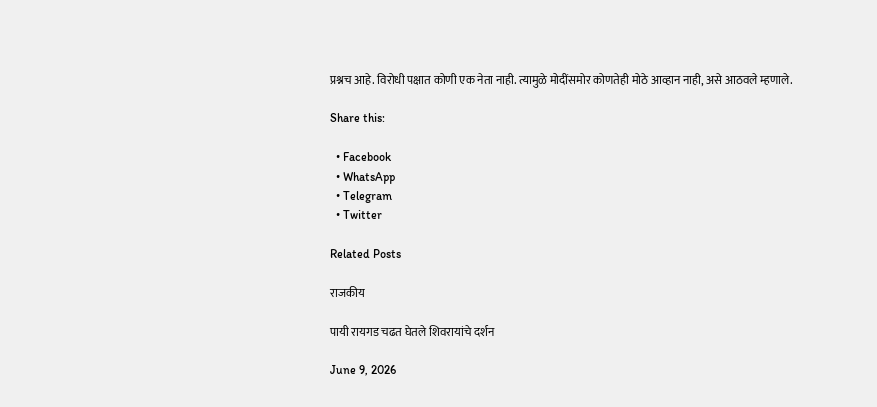प्रश्नच आहे. विरोधी पक्षात कोणी एक नेता नाही. त्यामुळे मोदींसमोर कोणतेही मोठे आव्हान नाही, असे आठवले म्हणाले.

Share this:

  • Facebook
  • WhatsApp
  • Telegram
  • Twitter

Related Posts

राजकीय

पायी रायगड चढत घेतले शिवरायांचे दर्शन

June 9, 2026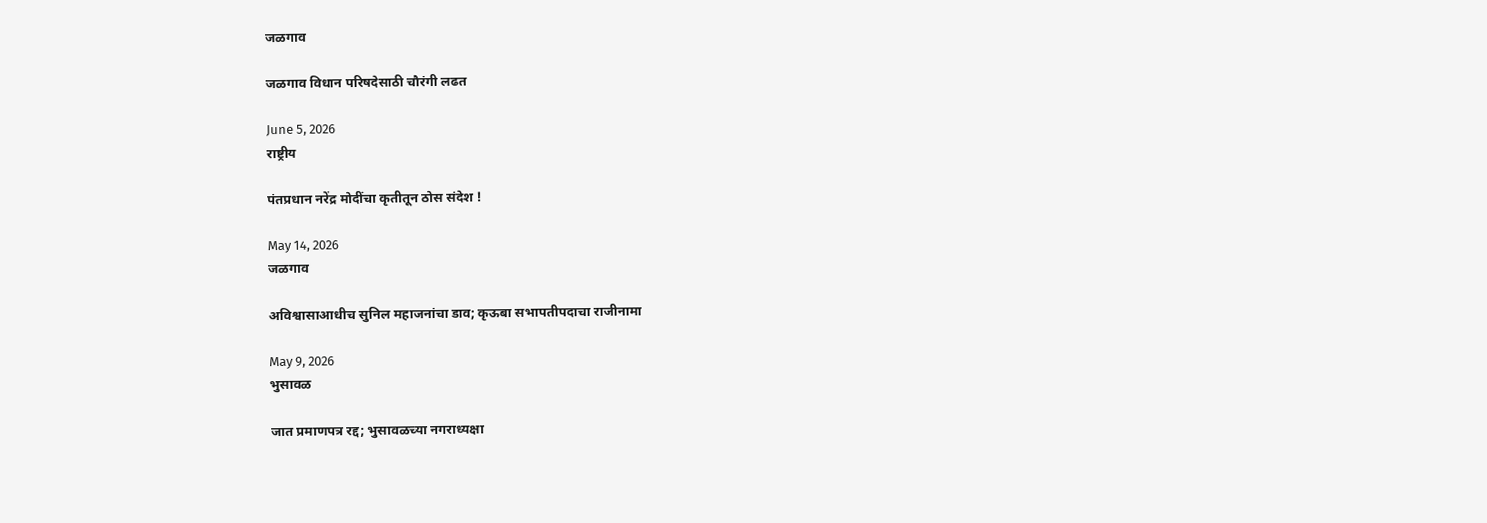जळगाव

जळगाव विधान परिषदेसाठी चौरंगी लढत

June 5, 2026
राष्ट्रीय

पंतप्रधान नरेंद्र मोदींचा कृतीतून ठोस संदेश !

May 14, 2026
जळगाव

अविश्वासाआधीच सुनिल महाजनांचा डाव; कृऊबा सभापतीपदाचा राजीनामा

May 9, 2026
भुसावळ

जात प्रमाणपत्र रद्द; भुसावळच्या नगराध्यक्षा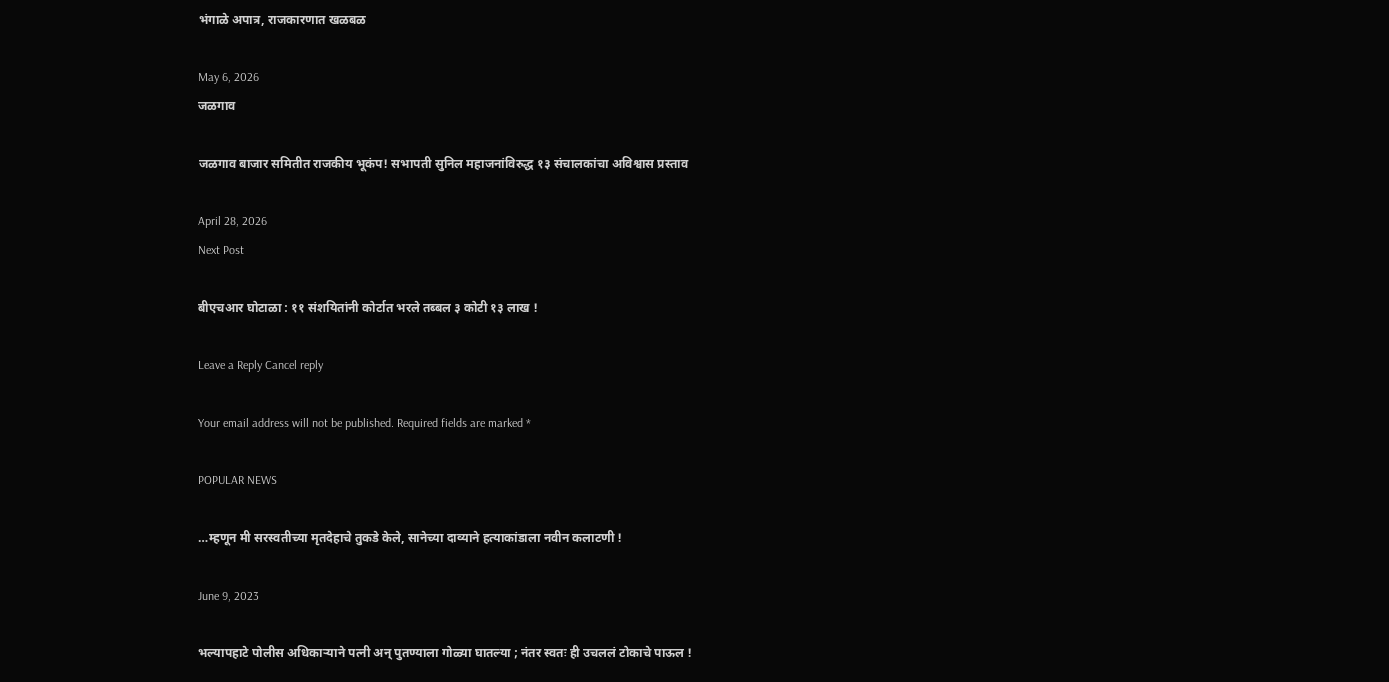भंगाळे अपात्र, राजकारणात खळबळ

May 6, 2026
जळगाव

जळगाव बाजार समितीत राजकीय भूकंप! सभापती सुनिल महाजनांविरुद्ध १३ संचालकांचा अविश्वास प्रस्ताव

April 28, 2026
Next Post

बीएचआर घोटाळा : ११ संशयितांनी कोर्टात भरले तब्बल ३ कोटी १३ लाख !

Leave a Reply Cancel reply

Your email address will not be published. Required fields are marked *

POPULAR NEWS

…म्हणून मी सरस्वतीच्या मृतदेहाचे तुकडे केले, सानेच्या दाव्याने हत्याकांडाला नवीन कलाटणी !

June 9, 2023

भल्यापहाटे पोलीस अधिकाऱ्याने पत्नी अन् पुतण्याला गोळ्या घातल्या ; नंतर स्वतः ही उचललं टोकाचे पाऊल !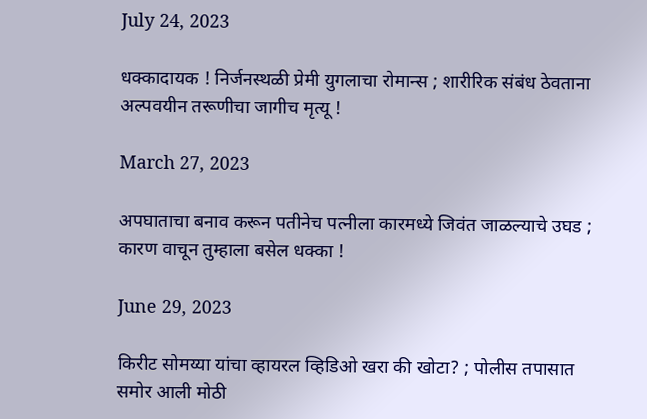July 24, 2023

धक्कादायक ! निर्जनस्थळी प्रेमी युगलाचा रोमान्स ; शारीरिक संबंध ठेवताना अल्पवयीन तरूणीचा जागीच मृत्यू !

March 27, 2023

अपघाताचा बनाव करून पतीनेच पत्नीला कारमध्ये जिवंत जाळल्याचे उघड ; कारण वाचून तुम्हाला बसेल धक्का !

June 29, 2023

किरीट सोमय्या यांचा व्हायरल व्हिडिओ खरा की खोटा? ; पोलीस तपासात समोर आली मोठी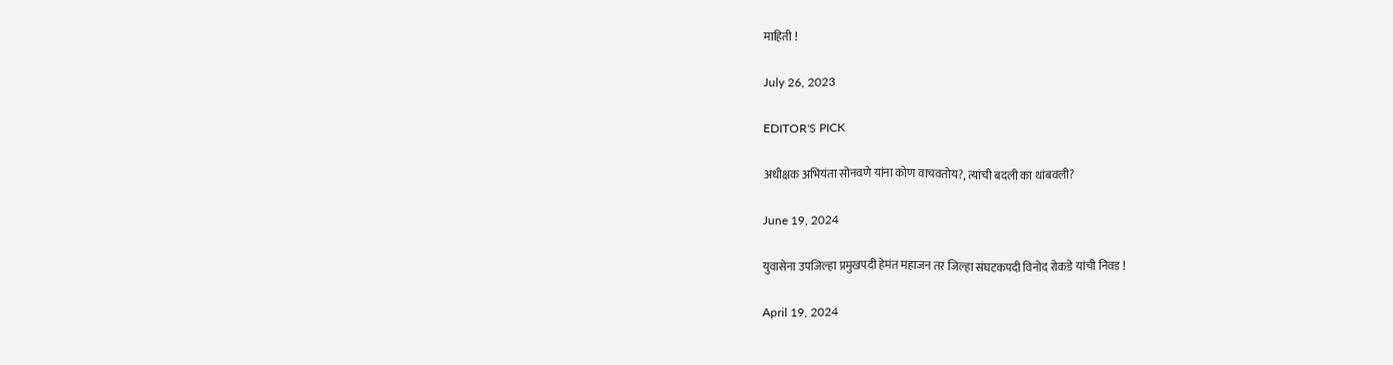माहिती !

July 26, 2023

EDITOR'S PICK

अधीक्षक अभियंता सोनवणे यांना कोण वाचवतोय?, त्यांची बदली का थांबवली?

June 19, 2024

युवासेना उपजिल्हा प्रमुखपदी हेमंत महाजन तर जिल्हा संघटकपदी विनोद रोकडे यांची निवड !

April 19, 2024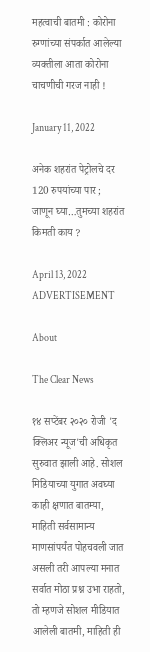महत्वाची बातमी : कोरोना रुग्णांच्या संपर्कात आलेल्या व्यक्तीला आता कोरोना चाचणीची गरज नाही !

January 11, 2022

अनेक शहरांत पेट्रोलचे दर 120 रुपयांच्या पार ; जाणून घ्या…तुमच्या शहरांत किमती काय ?

April 13, 2022
ADVERTISEMENT

About

The Clear News

१४ सप्टेंबर २०२० रोजी 'द क्लिअर न्यूज'ची अधिकृत सुरुवात झाली आहे. सोशल मिडियाच्या युगात अवघ्या काही क्षणात बातम्या, माहिती सर्वसामान्य माणसांपर्यंत पोहचवली जात असली तरी आपल्या मनात सर्वात मोठा प्रश्न उभा राहतो, तो म्हणजे सोशल मीडियात आलेली बातमी, माहिती ही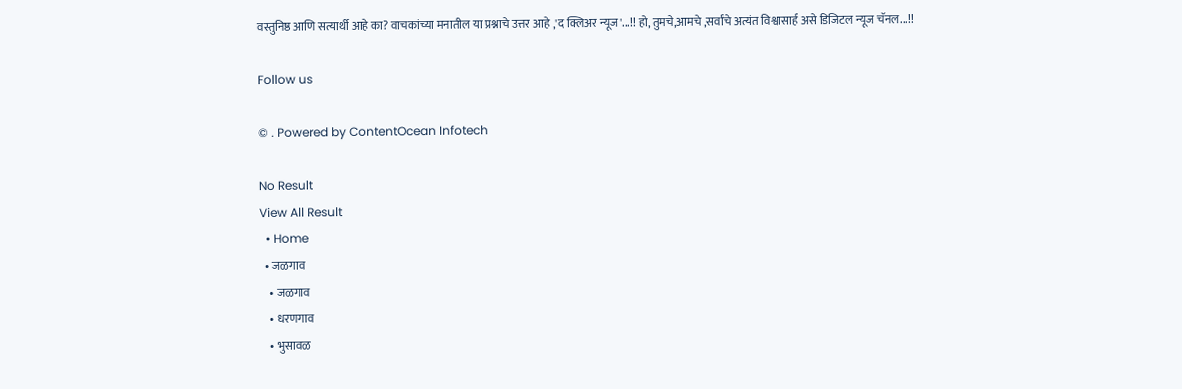वस्तुनिष्ठ आणि सत्यार्थी आहे का? वाचकांच्या मनातील या प्रश्नाचे उत्तर आहे ,'द क्लिअर न्यूज'...!! हो, तुमचे,आमचे ,सर्वांचे अत्यंत विश्वासार्ह असे डिजिटल न्यूज चॅनल...!!

Follow us

© . Powered by ContentOcean Infotech

No Result
View All Result
  • Home
  • जळगाव
    • जळगाव
    • धरणगाव
    • भुसावळ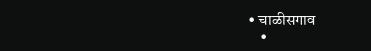• चाळीसगाव
    •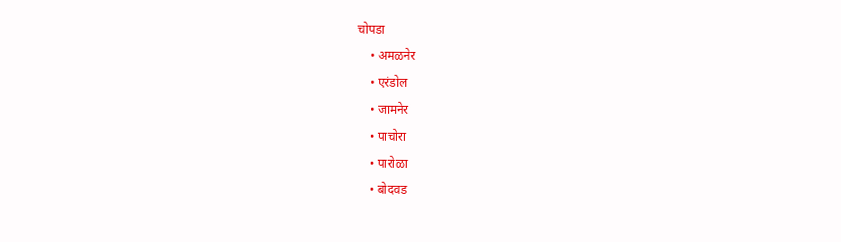चोपडा
    • अमळनेर
    • एरंडोल
    • जामनेर
    • पाचोरा
    • पारोळा
    • बोदवड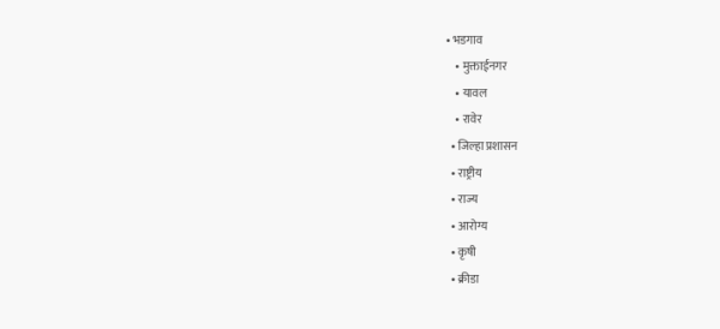• भडगाव
    • मुक्ताईनगर
    • यावल
    • रावेर
  • जिल्हा प्रशासन
  • राष्ट्रीय
  • राज्य
  • आरोग्य
  • कृषी
  • क्रीडा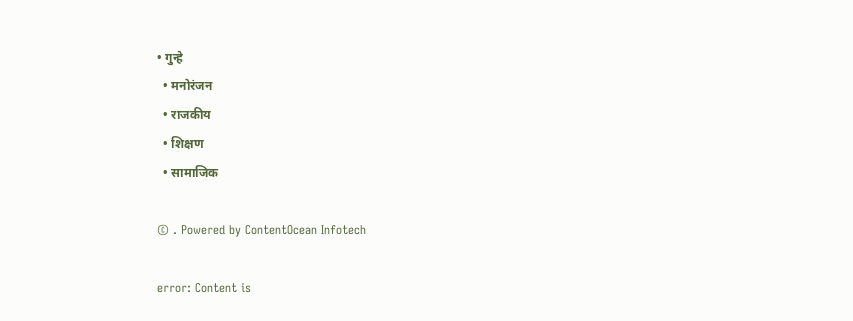• गुन्हे
  • मनोरंजन
  • राजकीय
  • शिक्षण
  • सामाजिक

© . Powered by ContentOcean Infotech

error: Content is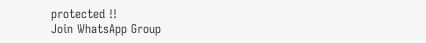protected !!
Join WhatsApp Group